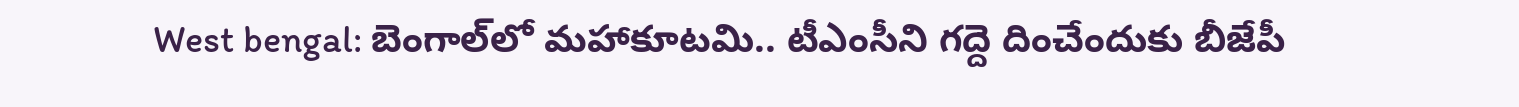West bengal: బెంగాల్‌లో మహాకూటమి.. టీఎంసీని గద్దె దించేందుకు బీజేపీ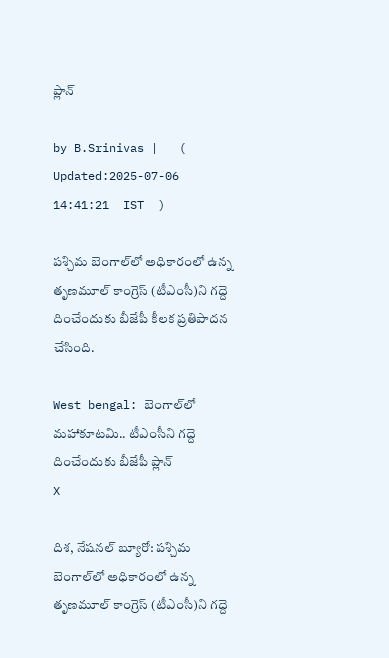ప్లాన్

by B.Srinivas |   (  Updated:2025-07-06 14:41:21  IST  )

పశ్చిమ బెంగాల్‌లో అధికారంలో ఉన్న తృణమూల్ కాంగ్రెస్ (టీఎంసీ)ని గద్దె దించేందుకు బీజేపీ కీలక ప్రతిపాదన చేసింది.

West bengal: బెంగాల్‌లో మహాకూటమి.. టీఎంసీని గద్దె దించేందుకు బీజేపీ ప్లాన్
X

దిశ, నేషనల్ బ్యూరో: పశ్చిమ బెంగాల్‌లో అధికారంలో ఉన్న తృణమూల్ కాంగ్రెస్ (టీఎంసీ)ని గద్దె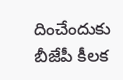దించేందుకు బీజేపీ కీలక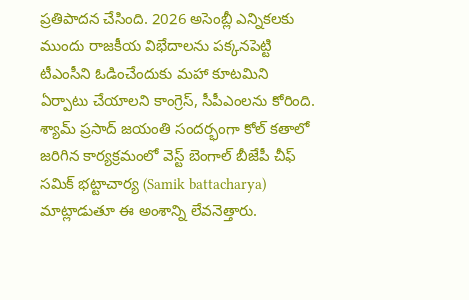ప్రతిపాదన చేసింది. 2026 అసెంబ్లీ ఎన్నికలకు ముందు రాజకీయ విభేదాలను పక్కనపెట్టి టీఎంసీని ఓడించేందుకు మహా కూటమిని ఏర్పాటు చేయాలని కాంగ్రెస్, సీపీఎంలను కోరింది. శ్యామ్ ప్రసాద్ జయంతి సందర్భంగా కోల్ కతాలో జరిగిన కార్యక్రమంలో వెస్ట్ బెంగాల్ బీజేపీ చీఫ్ సమిక్ భట్టాచార్య (Samik battacharya) మాట్లాడుతూ ఈ అంశాన్ని లేవనెత్తారు.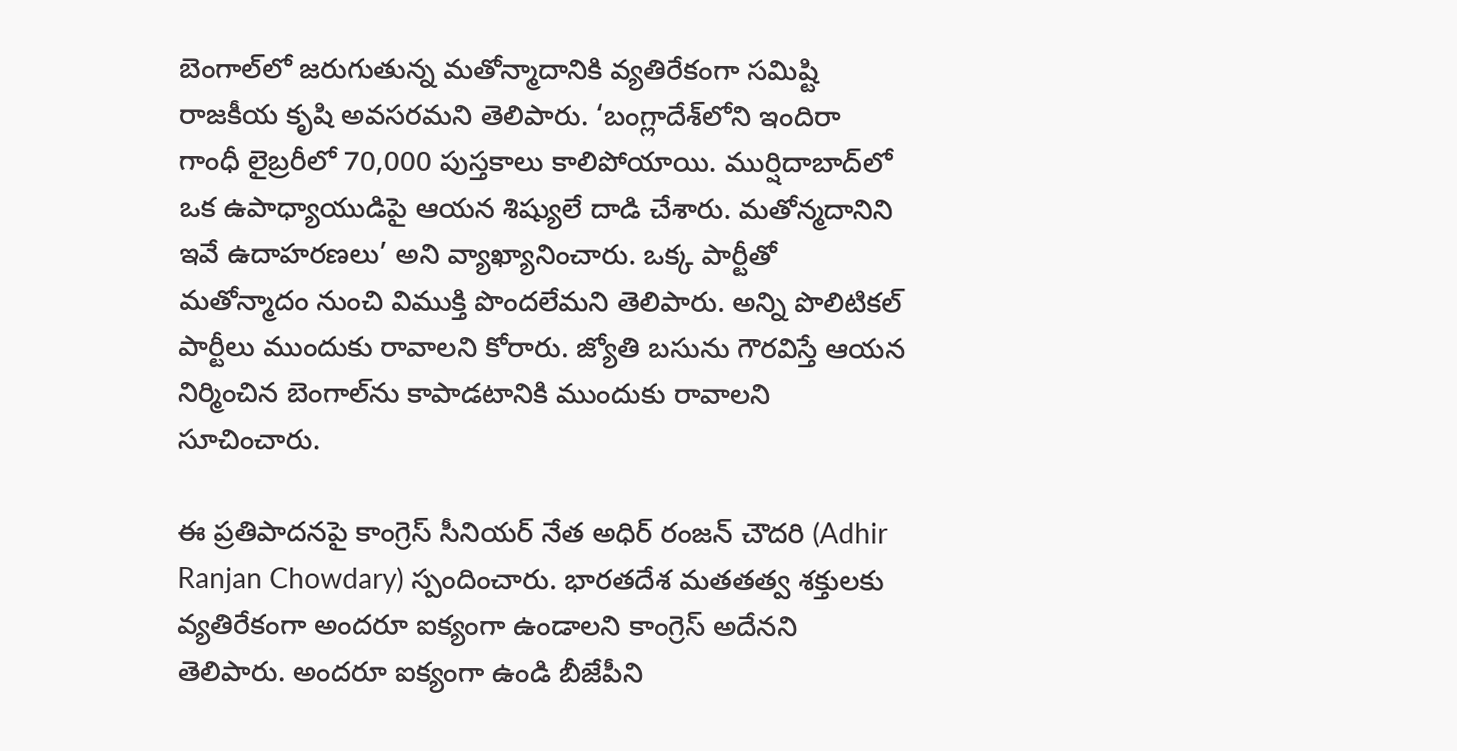బెంగాల్‌లో జరుగుతున్న మతోన్మాదానికి వ్యతిరేకంగా సమిష్టి రాజకీయ కృషి అవసరమని తెలిపారు. ‘బంగ్లాదేశ్‌లోని ఇందిరా గాంధీ లైబ్రరీలో 70,000 పుస్తకాలు కాలిపోయాయి. ముర్షిదాబాద్‌లో ఒక ఉపాధ్యాయుడిపై ఆయన శిష్యులే దాడి చేశారు. మతోన్మదానిని ఇవే ఉదాహరణలు’ అని వ్యాఖ్యానించారు. ఒక్క పార్టీతో మతోన్మాదం నుంచి విముక్తి పొందలేమని తెలిపారు. అన్ని పొలిటికల్ పార్టీలు ముందుకు రావాలని కోరారు. జ్యోతి బసును గౌరవిస్తే ఆయన నిర్మించిన బెంగాల్‌ను కాపాడటానికి ముందుకు రావాలని సూచించారు.

ఈ ప్రతిపాదనపై కాంగ్రెస్ సీనియర్ నేత అధిర్ రంజన్ చౌదరి (Adhir Ranjan Chowdary) స్పందించారు. భారతదేశ మతతత్వ శక్తులకు వ్యతిరేకంగా అందరూ ఐక్యంగా ఉండాలని కాంగ్రెస్ అదేనని తెలిపారు. అందరూ ఐక్యంగా ఉండి బీజేపీని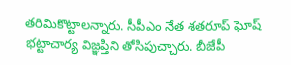తరిమికొట్టాలన్నారు. సీపీఎం నేత శతరూప్ ఘోష్ భట్టాచార్య విజ్ఞప్తిని తోసిపుచ్చారు. బీజేపీ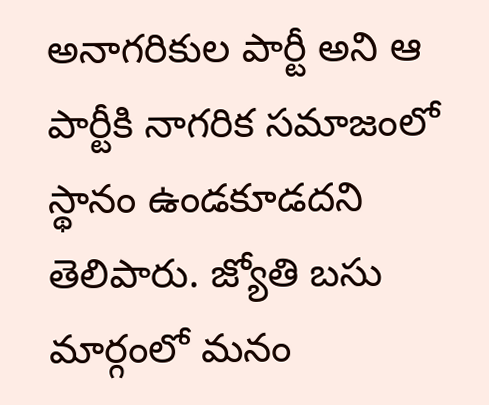అనాగరికుల పార్టీ అని ఆ పార్టీకి నాగరిక సమాజంలో స్థానం ఉండకూడదని తెలిపారు. జ్యోతి బసు మార్గంలో మనం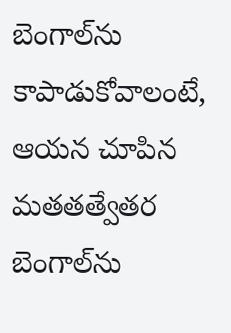బెంగాల్‌ను కాపాడుకోవాలంటే, ఆయన చూపిన మతతత్వేతర బెంగాల్‌ను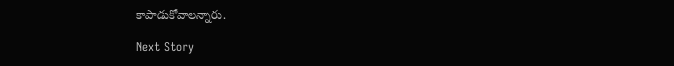కాపాడుకోవాలన్నారు.

Next Story